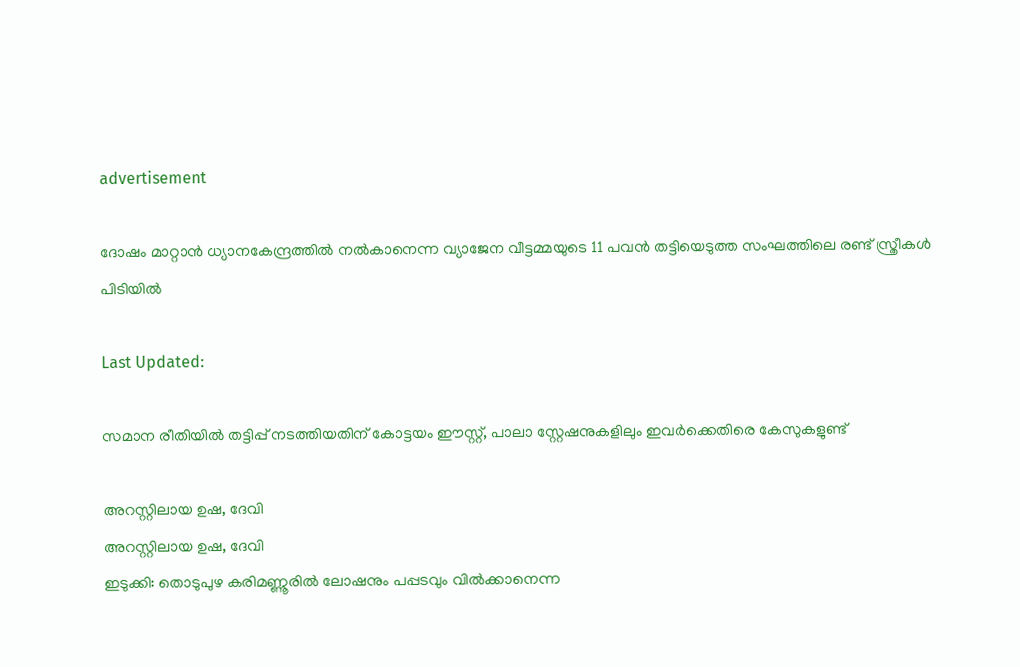advertisement

ദോഷം മാറ്റാൻ ധ്യാനകേന്ദ്രത്തിൽ നൽകാനെന്ന വ്യാജേന വീട്ടമ്മയുടെ 11 പവൻ തട്ടിയെടുത്ത സംഘത്തിലെ രണ്ട് സ്ത്രീകൾ പിടിയിൽ

Last Updated:

സമാന രീതിയിൽ തട്ടിപ്പ് നടത്തിയതിന് കോട്ടയം ഈസ്റ്റ്, പാലാ സ്റ്റേഷനുകളിലും ഇവർക്കെതിരെ കേസുകളുണ്ട്

അറസ്റ്റിലായ ഉഷ, ദേവി
അറസ്റ്റിലായ ഉഷ, ദേവി
ഇടുക്കി: തൊടുപുഴ കരിമണ്ണൂരിൽ ലോഷനും പപ്പടവും വിൽക്കാനെന്ന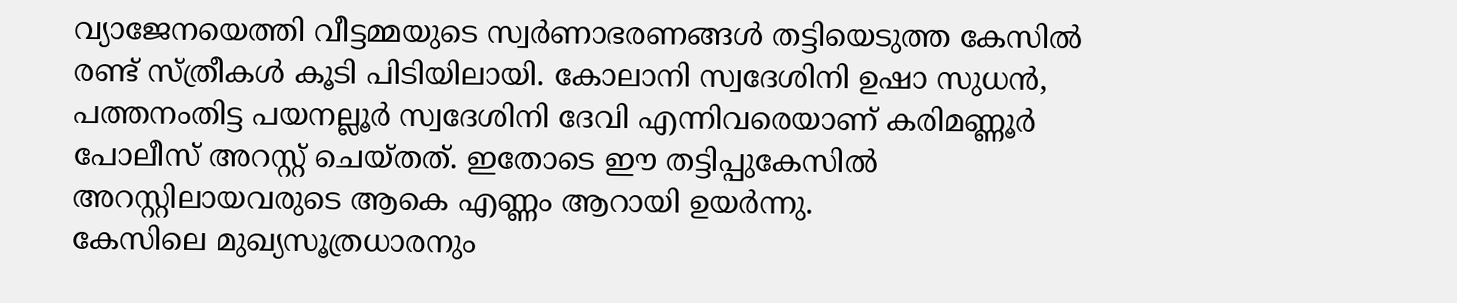വ്യാജേനയെത്തി വീട്ടമ്മയുടെ സ്വർണാഭരണങ്ങൾ തട്ടിയെടുത്ത കേസിൽ രണ്ട് സ്ത്രീകൾ കൂടി പിടിയിലായി. കോലാനി സ്വദേശിനി ഉഷാ സുധൻ, പത്തനംതിട്ട പയനല്ലൂർ സ്വദേശിനി ദേവി എന്നിവരെയാണ് കരിമണ്ണൂർ പോലീസ് അറസ്റ്റ് ചെയ്തത്. ഇതോടെ ഈ തട്ടിപ്പുകേസിൽ അറസ്റ്റിലായവരുടെ ആകെ എണ്ണം ആറായി ഉയർന്നു.
കേസിലെ മുഖ്യസൂത്രധാരനും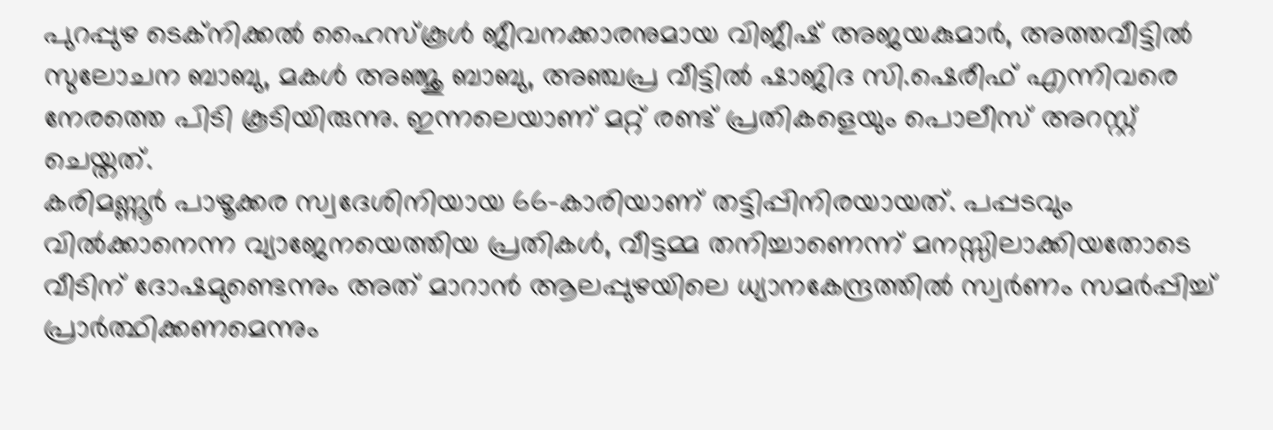പുറപ്പുഴ ടെക്‌നിക്കൽ ഹൈസ്‌കൂൾ ജീവനക്കാരനുമായ വിജീഷ് അജയകുമാർ, അത്തവീട്ടില്‍ സുലോചന ബാബു, മകള്‍ അഞ്ജു ബാബു, അഞ്ചപ്ര വീട്ടില്‍ ഷാജിദ സി.ഷെരീഫ് എന്നിവരെ നേരത്തെ പിടി കൂടിയിരുന്നു. ഇന്നലെയാണ് മറ്റ് രണ്ട് പ്രതികളെയും പൊലീസ് അറസ്റ്റ് ചെയ്തത്.
കരിമണ്ണൂർ പാഴൂക്കര സ്വദേശിനിയായ 66-കാരിയാണ് തട്ടിപ്പിനിരയായത്. പപ്പടവും വിൽക്കാനെന്ന വ്യാജേനയെത്തിയ പ്രതികൾ, വീട്ടമ്മ തനിച്ചാണെന്ന് മനസ്സിലാക്കിയതോടെ വീടിന് ദോഷമുണ്ടെന്നും അത് മാറാൻ ആലപ്പുഴയിലെ ധ്യാനകേന്ദ്രത്തിൽ സ്വർണം സമർപ്പിച്ച് പ്രാർത്ഥിക്കണമെന്നും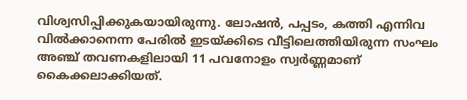വിശ്വസിപ്പിക്കുകയായിരുന്നു. ലോഷൻ, പപ്പടം, കത്തി എന്നിവ വിൽക്കാനെന്ന പേരിൽ ഇടയ്ക്കിടെ വീട്ടിലെത്തിയിരുന്ന സംഘം അഞ്ച് തവണകളിലായി 11 പവനോളം സ്വർണ്ണമാണ് കൈക്കലാക്കിയത്.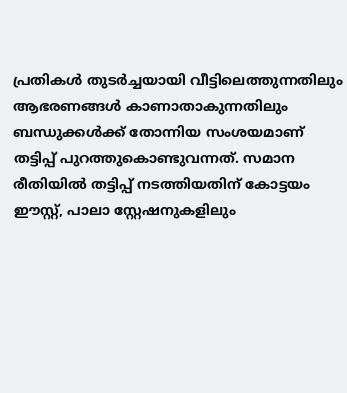പ്രതികൾ തുടർച്ചയായി വീട്ടിലെത്തുന്നതിലും ആഭരണങ്ങൾ കാണാതാകുന്നതിലും ബന്ധുക്കൾക്ക് തോന്നിയ സംശയമാണ് തട്ടിപ്പ് പുറത്തുകൊണ്ടുവന്നത്. സമാന രീതിയിൽ തട്ടിപ്പ് നടത്തിയതിന് കോട്ടയം ഈസ്റ്റ്, പാലാ സ്റ്റേഷനുകളിലും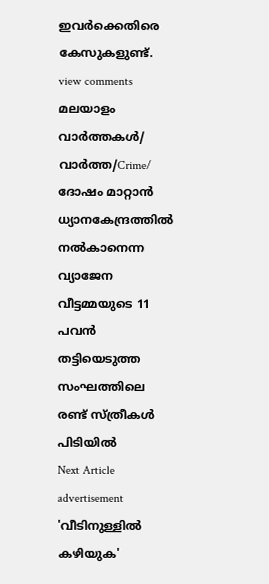ഇവർക്കെതിരെ കേസുകളുണ്ട്.
view comments
മലയാളം വാർത്തകൾ/ വാർത്ത/Crime/
ദോഷം മാറ്റാൻ ധ്യാനകേന്ദ്രത്തിൽ നൽകാനെന്ന വ്യാജേന വീട്ടമ്മയുടെ 11 പവൻ തട്ടിയെടുത്ത സംഘത്തിലെ രണ്ട് സ്ത്രീകൾ പിടിയിൽ
Next Article
advertisement
'വീടിനുള്ളിൽ കഴിയുക'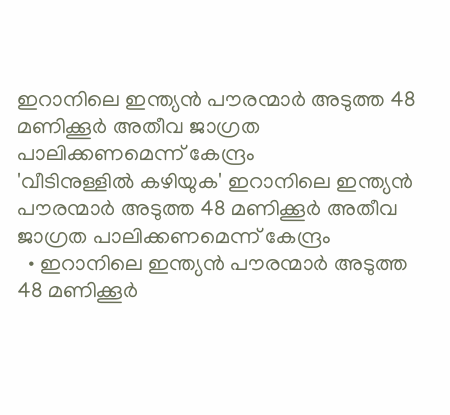ഇറാനിലെ ഇന്ത്യൻ പൗരന്മാർ അടുത്ത 48 മണിക്കൂർ അതീവ ജാഗ്രത പാലിക്കണമെന്ന് കേന്ദ്രം
'വീടിനുള്ളിൽ കഴിയുക' ഇറാനിലെ ഇന്ത്യൻ പൗരന്മാർ അടുത്ത 48 മണിക്കൂർ അതീവ ജാഗ്രത പാലിക്കണമെന്ന് കേന്ദ്രം
  • ഇറാനിലെ ഇന്ത്യൻ പൗരന്മാർ അടുത്ത 48 മണിക്കൂർ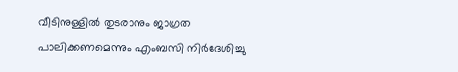വീടിനുള്ളിൽ തുടരാനും ജാഗ്രത പാലിക്കണമെന്നും എംബസി നിർദേശിച്ചു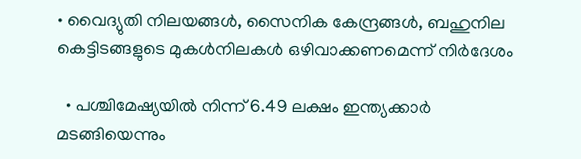• വൈദ്യുതി നിലയങ്ങൾ, സൈനിക കേന്ദ്രങ്ങൾ, ബഹുനില കെട്ടിടങ്ങളുടെ മുകൾനിലകൾ ഒഴിവാക്കണമെന്ന് നിർദേശം

  • പശ്ചിമേഷ്യയിൽ നിന്ന് 6.49 ലക്ഷം ഇന്ത്യക്കാർ മടങ്ങിയെന്നും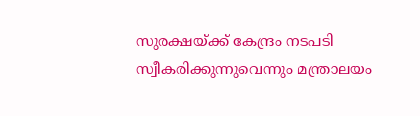സുരക്ഷയ്ക്ക് കേന്ദ്രം നടപടി സ്വീകരിക്കുന്നുവെന്നും മന്ത്രാലയം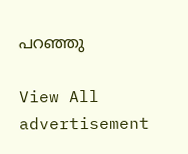പറഞ്ഞു

View All
advertisement